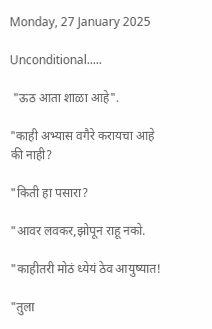Monday, 27 January 2025

Unconditional.....

 "ऊठ आता शाळा आहे".

"काही अभ्यास वगैरे करायचा आहे की नाही?

"किती हा पसारा?

"आवर लवकर,झोपून राहू नको.

"काहीतरी मोठं ध्येयं ठेव आयुष्यात!

"तुला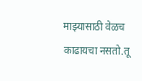माझ्यासाठी वेळच काढायचा नसतो.तू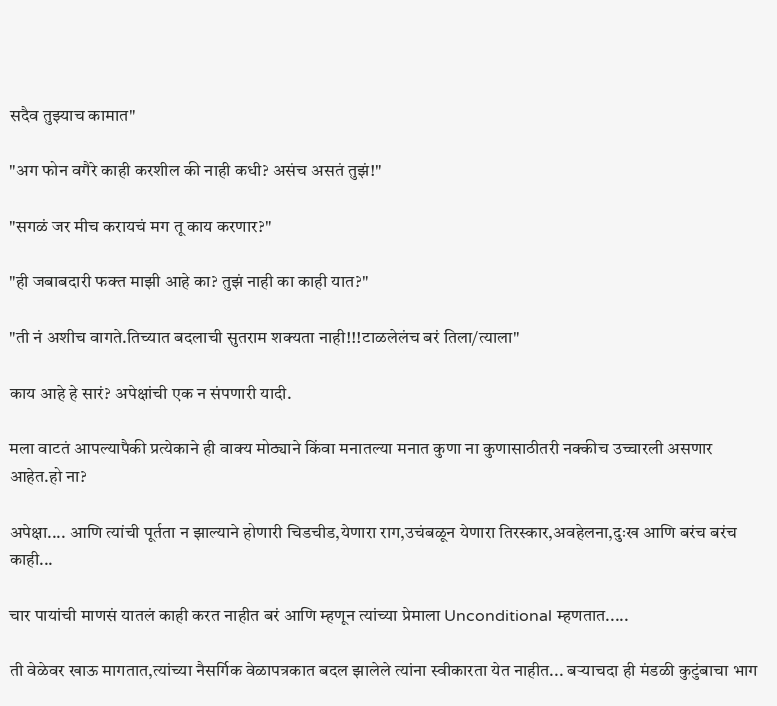सदैव तुझ्याच कामात"

"अग फोन वगैरे काही करशील की नाही कधी? असंच असतं तुझं!"

"सगळं जर मीच करायचं मग तू काय करणार?"

"ही जबाबदारी फक्त माझी आहे का? तुझं नाही का काही यात?"

"ती नं अशीच वागते.तिच्यात बदलाची सुतराम शक्यता नाही!!!टाळलेलंच बरं तिला/त्याला"

काय आहे हे सारं? अपेक्षांची एक न संपणारी यादी.

मला वाटतं आपल्यापैकी प्रत्येकाने ही वाक्य मोठ्याने किंवा मनातल्या मनात कुणा ना कुणासाठीतरी नक्कीच उच्चारली असणार आहेत.हो ना?

अपेक्षा.... आणि त्यांची पूर्तता न झाल्याने होणारी चिडचीड,येणारा राग,उचंबळून येणारा तिरस्कार,अवहेलना,दुःख आणि बरंच बरंच काही...

चार पायांची माणसं यातलं काही करत नाहीत बरं आणि म्हणून त्यांच्या प्रेमाला Unconditional म्हणतात.....

ती वेळेवर खाऊ मागतात,त्यांच्या नैसर्गिक वेळापत्रकात बदल झालेले त्यांना स्वीकारता येत नाहीत... बर्‍याचदा ही मंडळी कुटुंबाचा भाग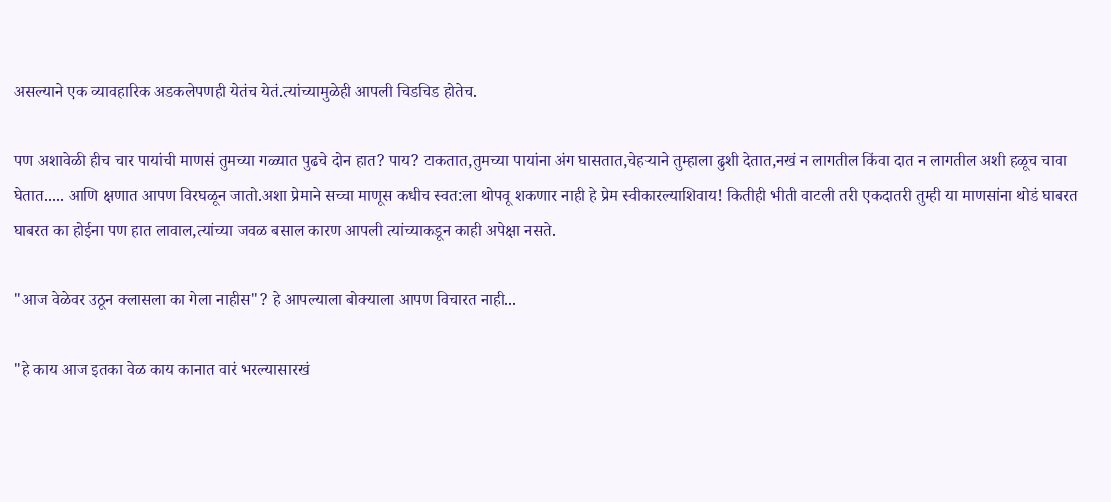असल्याने एक व्यावहारिक अडकलेपणही येतंच येतं.त्यांच्यामुळेही आपली चिडचिड होतेच.

पण अशावेळी हीच चार पायांची माणसं तुमच्या गळ्यात पुढचे दोन हात? पाय? टाकतात,तुमच्या पायांना अंग घासतात,चेहर्‍याने तुम्हाला ढुशी देतात,नखं न लागतील किंवा दात न लागतील अशी हळूच चावा घेतात..... आणि क्षणात आपण विरघळून जातो.अशा प्रेमाने सच्चा माणूस कधीच स्वत:ला थोपवू शकणार नाही हे प्रेम स्वीकारल्याशिवाय! कितीही भीती वाटली तरी एकदातरी तुम्ही या माणसांना थोडं घाबरत घाबरत का होईना पण हात लावाल,त्यांच्या जवळ बसाल कारण आपली त्यांच्याकडून काही अपेक्षा नसते.

"आज वेळेवर उठून क्लासला का गेला नाहीस"? हे आपल्याला बोक्याला आपण विचारत नाही...

"हे काय आज इतका वेळ काय कानात वारं भरल्यासारखं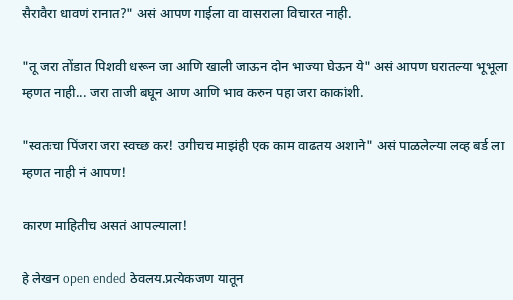सैरावैरा धावणं रानात?" असं आपण गाईला वा वासराला विचारत नाही.

"तू जरा तोंडात पिशवी धरून जा आणि खाली जाऊन दोन भाज्या घेऊन ये" असं आपण घरातल्या भूभूला म्हणत नाही... जरा ताजी बघून आण आणि भाव करुन पहा जरा काकांशी.

"स्वतःचा पिंजरा जरा स्वच्छ कर! उगीचच माझंही एक काम वाढतय अशाने" असं पाळलेल्या लव्ह बर्ड ला म्हणत नाही नं आपण!

कारण माहितीच असतं आपल्याला!

हे लेखन open ended ठेवलय.प्रत्येकजण यातून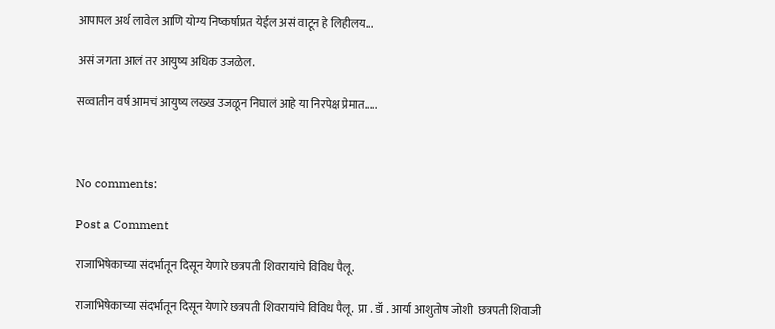आपापल अर्थ लावेल आणि योग्य निष्कर्षाप्रत येईल असं वाटून हे लिहीलय...

असं जगता आलं तर आयुष्य अधिक उजळेल.

सव्वातीन वर्ष आमचं आयुष्य लख्ख उजळून निघालं आहे या निरपेक्ष प्रेमात.....



No comments:

Post a Comment

राजाभिषेकाच्या संदर्भातून दिसून येणारे छत्रपती शिवरायांचे विविध पैलू.

राजाभिषेकाच्या संदर्भातून दिसून येणारे छत्रपती शिवरायांचे विविध पैलू.  प्रा . डॉ . आर्या आशुतोष जोशी  छत्रपती शिवाजी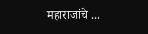महाराजांचे ...